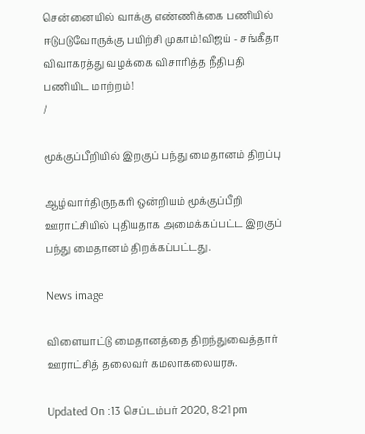சென்னையில் வாக்கு எண்ணிக்கை பணியில் ஈடுபடுவோருக்கு பயிற்சி முகாம்!விஜய் - சங்கீதா விவாகரத்து வழக்கை விசாரித்த நீதிபதி பணியிட மாற்றம்!
/

மூக்குப்பீறியில் இறகுப் பந்து மைதானம் திறப்பு

ஆழ்வார்திருநகரி ஒன்றியம் மூக்குப்பீறி ஊராட்சியில் புதியதாக அமைக்கப்பட்ட இறகுப் பந்து மைதானம் திறக்கப்பட்டது.

News image

விளையாட்டு மைதானத்தை திறந்துவைத்தார் ஊராட்சித் தலைவர் கமலாகலையரசு.

Updated On :13 செப்டம்பர் 2020, 8:21 pm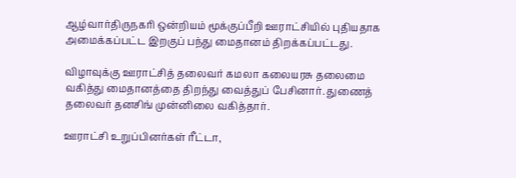ஆழ்வார்திருநகரி ஒன்றியம் மூக்குப்பீறி ஊராட்சியில் புதியதாக அமைக்கப்பட்ட இறகுப் பந்து மைதானம் திறக்கப்பட்டது.

விழாவுக்கு ஊராட்சித் தலைவர் கமலா கலையரசு தலைமை வகித்து மைதானத்தை திறந்து வைத்துப் பேசினார். துணைத் தலைவர் தனசிங் முன்னிலை வகித்தார்.

ஊராட்சி உறுப்பினர்கள் ரீட்டா,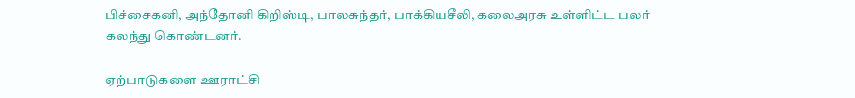பிச்சைகனி, அந்தோனி கிறிஸ்டி, பாலசுந்தர், பாக்கியசீலி, கலைஅரசு உள்ளிட்ட பலர் கலந்து கொண்டனர்.

ஏற்பாடுகளை ஊராட்சி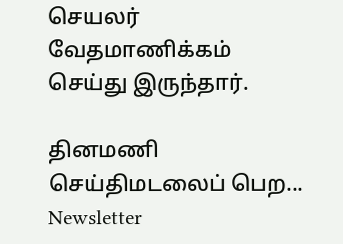செயலர் வேதமாணிக்கம் செய்து இருந்தார்.

தினமணி செய்திமடலைப் பெற... Newsletter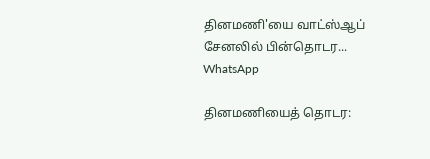தினமணி'யை வாட்ஸ்ஆப் சேனலில் பின்தொடர... WhatsApp

தினமணியைத் தொடர: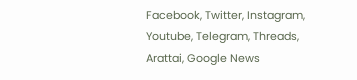Facebook, Twitter, Instagram, Youtube, Telegram, Threads, Arattai, Google News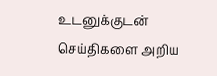உடனுக்குடன் செய்திகளை அறிய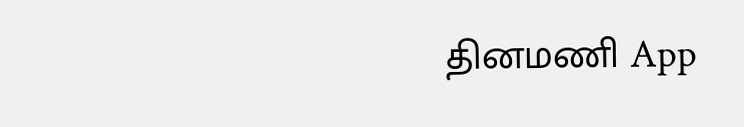தினமணி App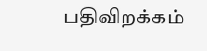பதிவிறக்கம்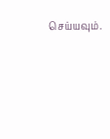செய்யவும்.